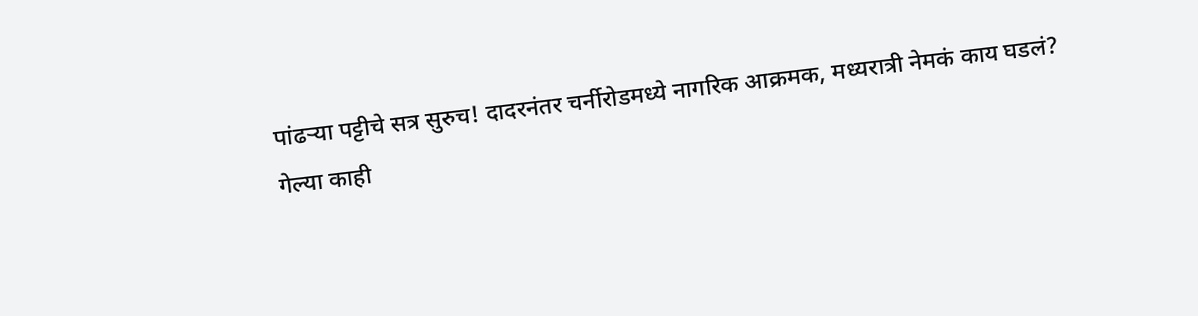पांढऱ्या पट्टीचे सत्र सुरुच! दादरनंतर चर्नीरोडमध्ये नागरिक आक्रमक, मध्यरात्री नेमकं काय घडलं?
गेल्या काही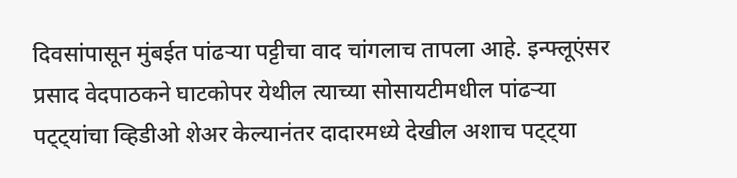दिवसांपासून मुंबईत पांढऱ्या पट्टीचा वाद चांगलाच तापला आहे. इन्फ्लूएंसर प्रसाद वेदपाठकने घाटकोपर येथील त्याच्या सोसायटीमधील पांढऱ्या पट्ट्यांचा व्हिडीओ शेअर केल्यानंतर दादारमध्ये देखील अशाच पट्ट्या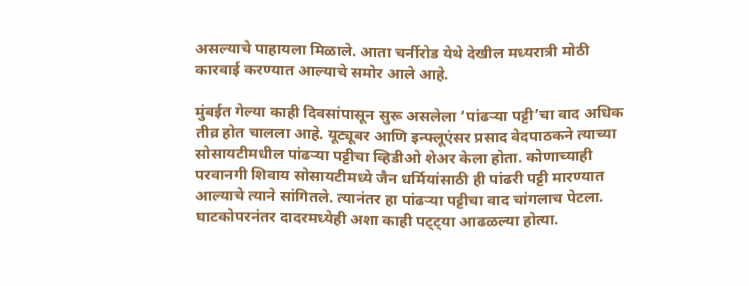असल्याचे पाहायला मिळाले. आता चर्नीरोड येथे देखील मध्यरात्री मोठी कारवाई करण्यात आल्याचे समोर आले आहे.

मुंबईत गेल्या काही दिवसांपासून सुरू असलेला ‘पांढऱ्या पट्टी’चा वाद अधिक तीव्र होत चालला आहे. यूट्यूबर आणि इन्फ्लूएंसर प्रसाद वेदपाठकने त्याच्या सोसायटीमधील पांढऱ्या पट्टीचा व्हिडीओ शेअर केला होता. कोणाच्याही परवानगी शिवाय सोसायटीमध्ये जैन धर्मियांसाठी ही पांढरी पट्टी मारण्यात आल्याचे त्याने सांगितले. त्यानंतर हा पांढऱ्या पट्टीचा वाद चांगलाच पेटला. घाटकोपरनंतर दादरमध्येही अशा काही पट्ट्या आढळल्या होत्या.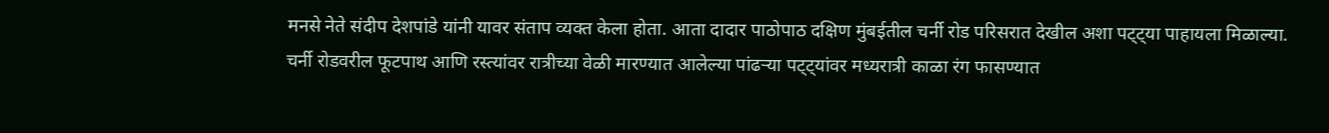मनसे नेते संदीप देशपांडे यांनी यावर संताप व्यक्त केला होता. आता दादार पाठोपाठ दक्षिण मुंबईतील चर्नी रोड परिसरात देखील अशा पट्ट्या पाहायला मिळाल्या.
चर्नी रोडवरील फूटपाथ आणि रस्त्यांवर रात्रीच्या वेळी मारण्यात आलेल्या पांढऱ्या पट्ट्यांवर मध्यरात्री काळा रंग फासण्यात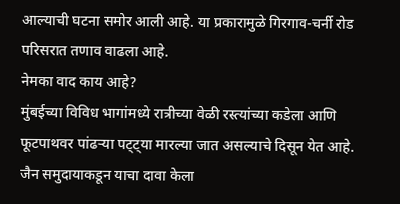आल्याची घटना समोर आली आहे. या प्रकारामुळे गिरगाव-चर्नी रोड परिसरात तणाव वाढला आहे.
नेमका वाद काय आहे?
मुंबईच्या विविध भागांमध्ये रात्रीच्या वेळी रस्त्यांच्या कडेला आणि फूटपाथवर पांढऱ्या पट्ट्या मारल्या जात असल्याचे दिसून येत आहे. जैन समुदायाकडून याचा दावा केला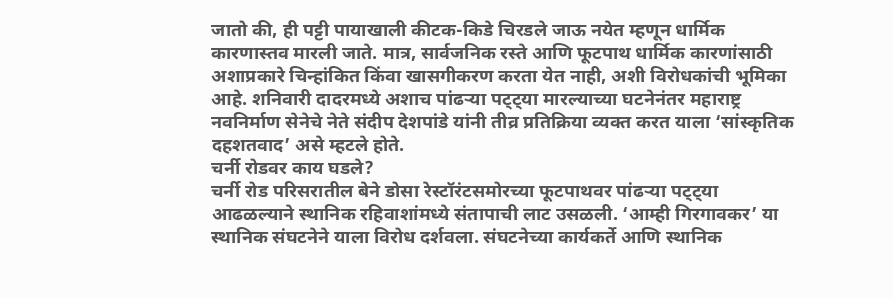जातो की, ही पट्टी पायाखाली कीटक-किडे चिरडले जाऊ नयेत म्हणून धार्मिक कारणास्तव मारली जाते. मात्र, सार्वजनिक रस्ते आणि फूटपाथ धार्मिक कारणांसाठी अशाप्रकारे चिन्हांकित किंवा खासगीकरण करता येत नाही, अशी विरोधकांची भूमिका आहे. शनिवारी दादरमध्ये अशाच पांढऱ्या पट्ट्या मारल्याच्या घटनेनंतर महाराष्ट्र नवनिर्माण सेनेचे नेते संदीप देशपांडे यांनी तीव्र प्रतिक्रिया व्यक्त करत याला ‘सांस्कृतिक दहशतवाद’ असे म्हटले होते.
चर्नी रोडवर काय घडले?
चर्नी रोड परिसरातील बेने डोसा रेस्टॉरंटसमोरच्या फूटपाथवर पांढऱ्या पट्ट्या आढळल्याने स्थानिक रहिवाशांमध्ये संतापाची लाट उसळली. ‘आम्ही गिरगावकर’ या स्थानिक संघटनेने याला विरोध दर्शवला. संघटनेच्या कार्यकर्ते आणि स्थानिक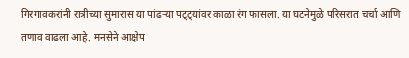गिरगावकरांनी रात्रीच्या सुमारास या पांढऱ्या पट्ट्यांवर काळा रंग फासला. या घटनेमुळे परिसरात चर्चा आणि तणाव वाढला आहे. मनसेने आक्षेप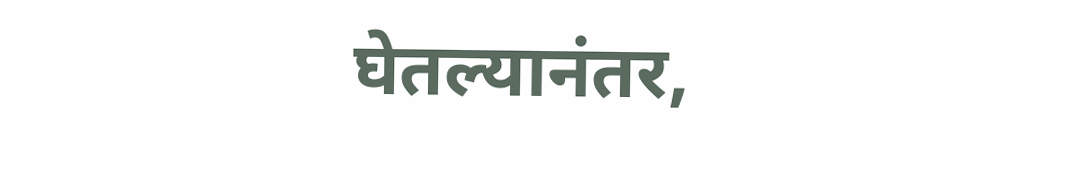घेतल्यानंतर,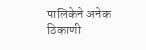पालिकेने अनेक ठिकाणी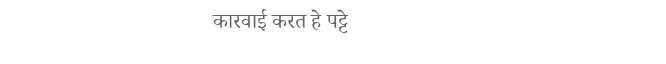कारवाई करत हे पट्टे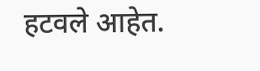हटवले आहेत.